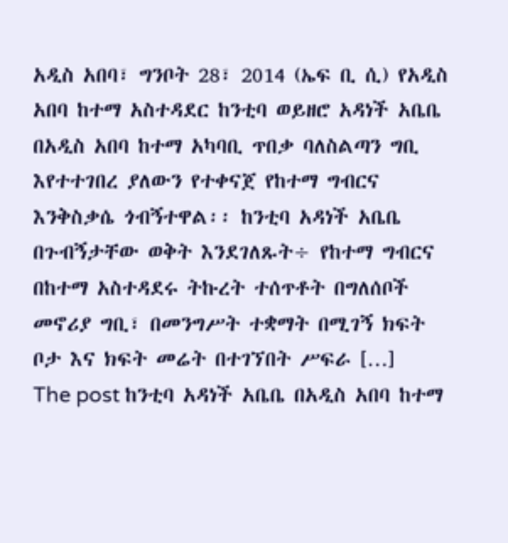አዲስ አበባ፣ ግንቦት 28፣ 2014 (ኤፍ ቢ ሲ) የአዲስ አበባ ከተማ አስተዳደር ከንቲባ ወይዘሮ አዳነች አቤቤ በአዲስ አበባ ከተማ አካባቢ ጥበቃ ባለስልጣን ግቢ እየተተገበረ ያለውን የተቀናጀ የከተማ ግብርና እንቅስቃሴ ጎብኝተዋል፡፡ ከንቲባ አዳነች አቤቤ በጉብኝታቸው ወቅት እንደገለጹት÷ የከተማ ግብርና በከተማ አስተዳደሩ ትኩረት ተሰጥቶት በግለሰቦች መኖሪያ ግቢ፣ በመንግሥት ተቋማት በሚገኝ ክፍት ቦታ እና ክፍት መሬት በተገኘበት ሥፍራ […]
The post ከንቲባ አዳነች አቤቤ በአዲስ አበባ ከተማ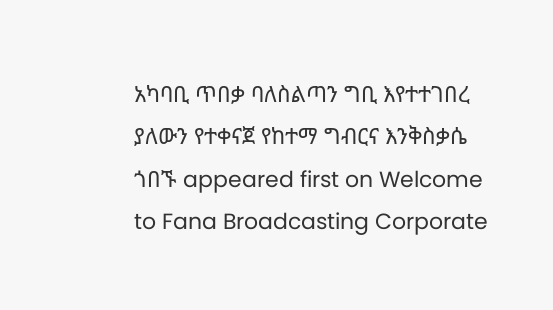አካባቢ ጥበቃ ባለስልጣን ግቢ እየተተገበረ ያለውን የተቀናጀ የከተማ ግብርና እንቅስቃሴ ጎበኙ appeared first on Welcome to Fana Broadcasting Corporate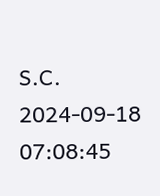S.C.
2024-09-18 07:08:45